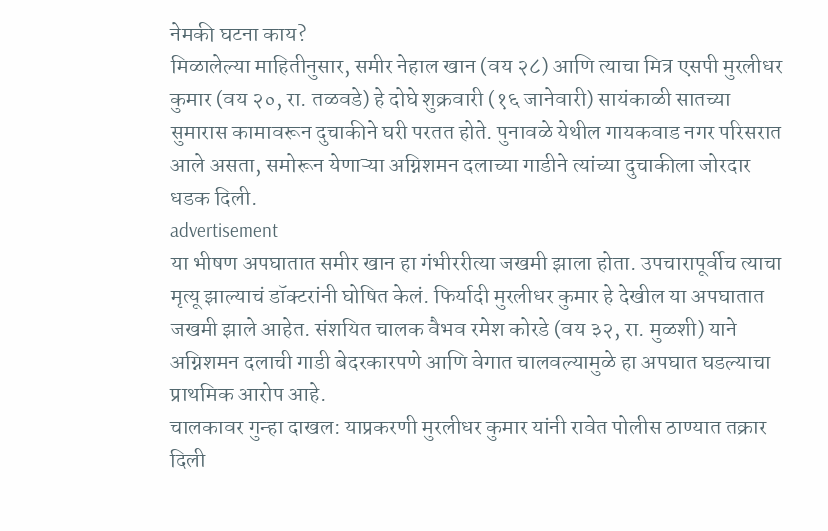नेमकी घटना काय?
मिळालेल्या माहितीनुसार, समीर नेहाल खान (वय २८) आणि त्याचा मित्र एसपी मुरलीधर कुमार (वय २०, रा. तळवडे) हे दोघे शुक्रवारी (१६ जानेवारी) सायंकाळी सातच्या सुमारास कामावरून दुचाकीने घरी परतत होते. पुनावळे येथील गायकवाड नगर परिसरात आले असता, समोरून येणाऱ्या अग्निशमन दलाच्या गाडीने त्यांच्या दुचाकीला जोरदार धडक दिली.
advertisement
या भीषण अपघातात समीर खान हा गंभीररीत्या जखमी झाला होता. उपचारापूर्वीच त्याचा मृत्यू झाल्याचं डॉक्टरांनी घोषित केलं. फिर्यादी मुरलीधर कुमार हे देखील या अपघातात जखमी झाले आहेत. संशयित चालक वैभव रमेश कोरडे (वय ३२, रा. मुळशी) याने अग्निशमन दलाची गाडी बेदरकारपणे आणि वेगात चालवल्यामुळे हा अपघात घडल्याचा प्राथमिक आरोप आहे.
चालकावर गुन्हा दाखल: याप्रकरणी मुरलीधर कुमार यांनी रावेत पोलीस ठाण्यात तक्रार दिली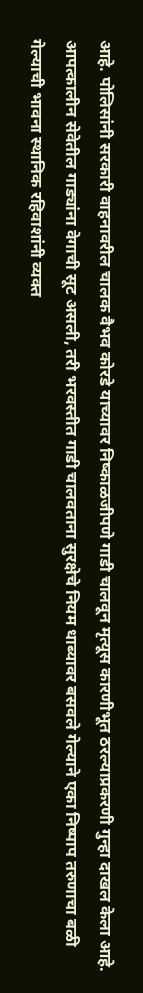आहे. पोलिसांनी सरकारी वाहनावरील चालक वैभव कोरडे याच्यावर निष्काळजीपणे गाडी चालवून मृत्यूस कारणीभूत ठरल्याप्रकरणी गुन्हा दाखल केला आहे. आपत्कालीन सेवेतील गाड्यांना वेगाची सूट असली, तरी भरवस्तीत गाडी चालवताना सुरक्षेचे नियम धाब्यावर बसवले गेल्याने एका निष्पाप तरुणाचा बळी गेल्याची भावना स्थानिक रहिवाशांनी व्यक्त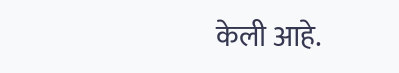केली आहे.